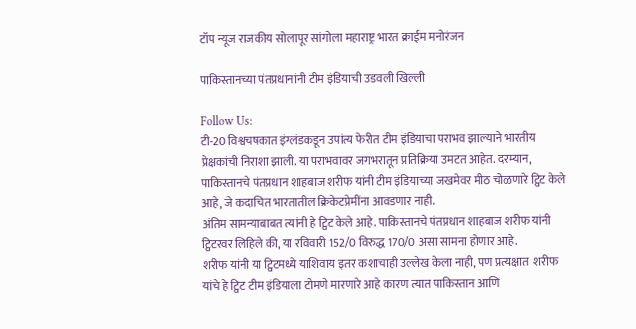टॉप न्यूज राजकीय सोलापूर सांगोला महाराष्ट्र भारत क्राईम मनोरंजन

पाकिस्तानच्या पंतप्रधानांनी टीम इंडियाची उडवली खिल्ली

Follow Us:
टी-20 विश्वचषकात इंग्लंडकडून उपांत्य फेरीत टीम इंडियाचा पराभव झाल्याने भारतीय प्रेक्षकांची निराशा झाली. या पराभवावर जगभरातून प्रतिक्रिया उमटत आहेत. दरम्यान, पाकिस्तानचे पंतप्रधान शाहबाज शरीफ यांनी टीम इंडियाच्या जखमेवर मीठ चोळणारे ट्विट केले आहे, जे कदाचित भारतातील क्रिकेटप्रेमींना आवडणार नाही.
अंतिम सामन्याबाबत त्यांनी हे ट्विट केले आहे. पाकिस्तानचे पंतप्रधान शाहबाज शरीफ यांनी ट्विटरवर लिहिले की, या रविवारी 152/0 विरुद्ध 170/0 असा सामना होणार आहे.
शरीफ यांनी या ट्विटमध्ये याशिवाय इतर कशाचाही उल्लेख केला नाही, पण प्रत्यक्षात  शरीफ यांचे हे ट्विट टीम इंडियाला टोमणे मारणारे आहे कारण त्यात पाकिस्तान आणि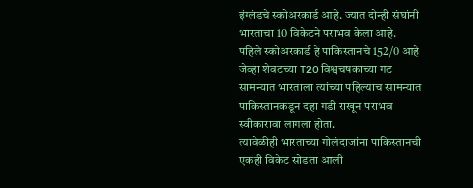इंग्लंडचे स्कोअरकार्ड आहे. ज्यात दोन्ही संघांनी भारताचा 10 विकेटने पराभव केला आहे.
पहिले स्कोअरकार्ड हे पाकिस्तानचे 152/0 आहे जेव्हा शेवटच्या T20 विश्वचषकाच्या गट सामन्यात भारताला त्यांच्या पहिल्याच सामन्यात पाकिस्तानकडून दहा गडी राखून पराभव स्वीकारावा लागला होता.
त्यावेळीही भारताच्या गोलंदाजांना पाकिस्तानची एकही विकेट सोडता आली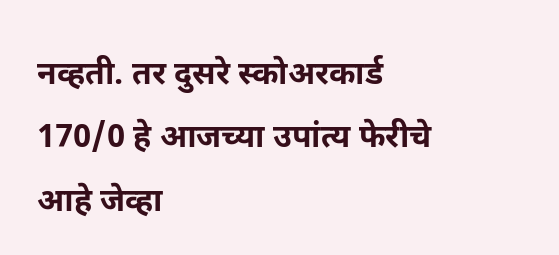नव्हती. तर दुसरे स्कोअरकार्ड 170/0 हे आजच्या उपांत्य फेरीचे आहे जेव्हा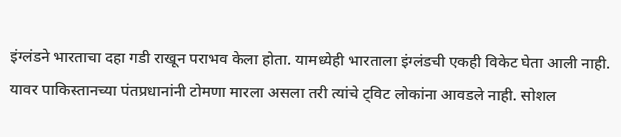इंग्लंडने भारताचा दहा गडी राखून पराभव केला होता. यामध्येही भारताला इंग्लंडची एकही विकेट घेता आली नाही.
यावर पाकिस्तानच्या पंतप्रधानांनी टोमणा मारला असला तरी त्यांचे ट्विट लोकांना आवडले नाही. सोशल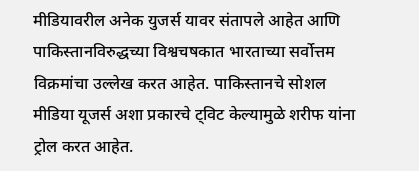मीडियावरील अनेक युजर्स यावर संतापले आहेत आणि पाकिस्तानविरुद्धच्या विश्वचषकात भारताच्या सर्वोत्तम विक्रमांचा उल्लेख करत आहेत. पाकिस्तानचे सोशल मीडिया यूजर्स अशा प्रकारचे ट्विट केल्यामुळे शरीफ यांना ट्रोल करत आहेत.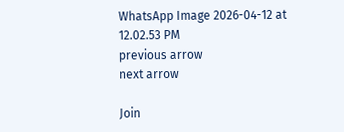WhatsApp Image 2026-04-12 at 12.02.53 PM
previous arrow
next arrow

Join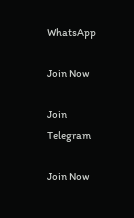WhatsApp

Join Now

Join Telegram

Join Now